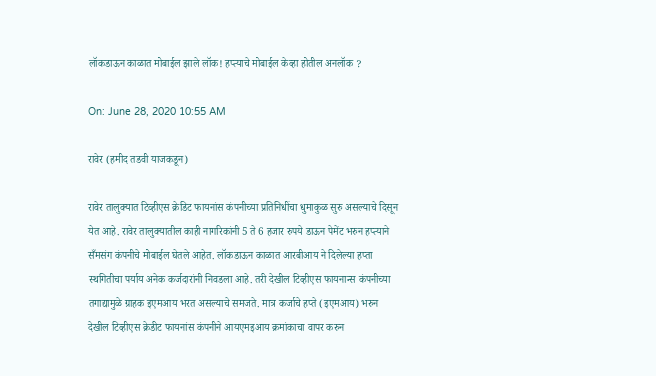लॉकडाऊन काळात मोबाईल झाले लॉक! हप्त्याचे मोबाईल केव्हा होतील अनलॉक ?

On: June 28, 2020 10:55 AM

रावेर (हमीद तडवी याजकडून)

रावेर तालुक्यात टिव्हीएस क्रेडिट फायनांस कंपनीच्या प्रतिनिधींचा धुमाकुळ सुरु असल्याचे दिसून येत आहे. रावेर तालुक्यातील काही नागरिकांनी 5 ते 6 हजार रुपये डाऊन पेमेंट भरुन हप्त्याने सँमसंग कंपनीचे मोबाईल घेतले आहेत. लॉकडाऊन काळात आरबीआय ने दिलेल्या हप्ता स्थगितीचा पर्याय अनेक कर्जदारांनी निवडला आहे. तरी देखील टिव्हीएस फायनान्स कंपनीच्या तगाद्यामुळे ग्राहक इएमआय भरत असल्याचे समजते. मात्र कर्जाचे हप्ते (इएमआय) भरुन देखील टिव्हीएस क्रेडीट फायनांस कंपनीने आयएमइआय क्रमांकाचा वापर करुन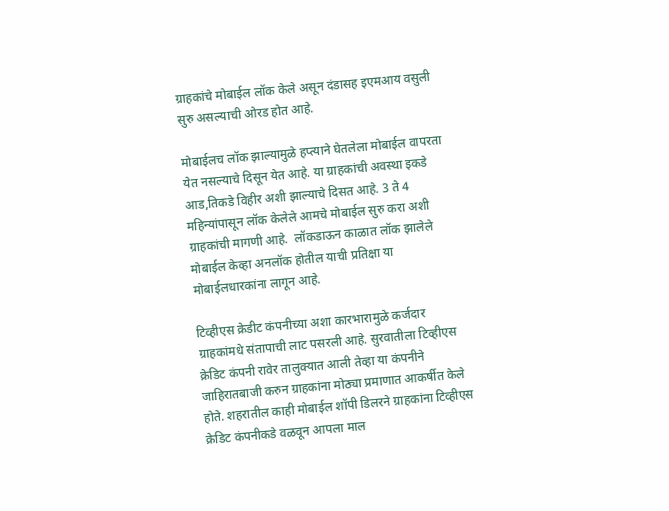ग्राहकांचे मोबाईल लॉक केले असून दंडासह इएमआय वसुली सुरु असल्याची ओरड होत आहे.

मोबाईलच लॉक झाल्यामुळे हप्त्याने घेतलेला मोबाईल वापरता येत नसल्याचे दिसून येत आहे. या ग्राहकांची अवस्था इकडे आड,तिकडे विहीर अशी झाल्याचे दिसत आहे. 3 ते 4 महिन्यांपासून लॉक केलेले आमचे मोबाईल सुरु करा अशी ग्राहकांची मागणी आहे.  लॉकडाऊन काळात लॉक झालेले मोबाईल केव्हा अनलॉक होतील याची प्रतिक्षा या मोबाईलधारकांना लागून आहे.

टिव्हीएस क्रेडीट कंपनीच्या अशा कारभारामुळे कर्जदार ग्राहकांमधे संतापाची लाट पसरली आहे. सुरवातीला टिव्हीएस क्रेडिट कंपनी रावेर तालुक्यात आली तेव्हा या कंपनीने जाहिरातबाजी करुन ग्राहकांना मोठ्या प्रमाणात आकर्षीत केले होते. शहरातील काही मोबाईल शॉपी डिलरने ग्राहकांना टिव्हीएस क्रेडिट कंपनीकडे वळवून आपला माल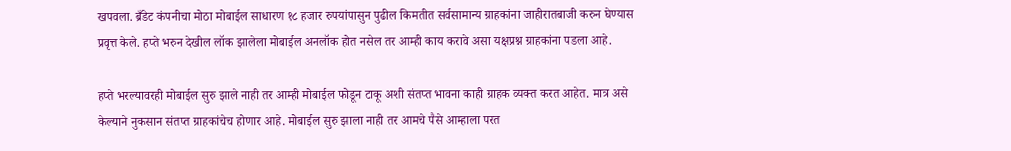खपवला. ब्रँडेट कंपनीचा मोठा मोबाईल साधारण १८ हजार रुपयांपासुन पुढील किमतीत सर्वसामान्य ग्राहकांना जाहीरातबाजी करुन घेण्यास प्रवृत्त केले. हप्ते भरुन देखील लॉक झालेला मोबाईल अनलॉक होत नसेल तर आम्ही काय करावे असा यक्षप्रश्न ग्राहकांना पडला आहे.

हप्ते भरल्यावरही मोबाईल सुरु झाले नाही तर आम्ही मोबाईल फोडून टाकू अशी संतप्त भावना काही ग्राहक व्यक्त करत आहेत. मात्र असे केल्याने नुकसान संतप्त ग्राहकांचेच होणार आहे. मोबाईल सुरु झाला नाही तर आमचे पैसे आम्हाला परत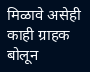मिळावे असेही काही ग्राहक बोलून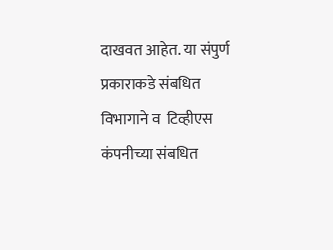दाखवत आहेत. या संपुर्ण प्रकाराकडे संबधित विभागाने व  टिव्हीएस कंपनीच्या संबधित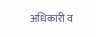अधिकारी व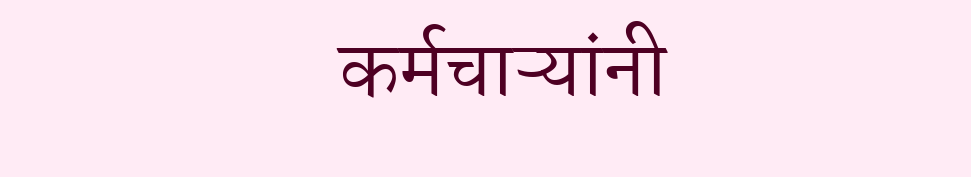कर्मचाऱ्यांनी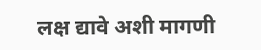लक्ष द्यावे अशी मागणी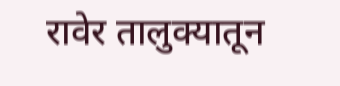रावेर तालुक्यातून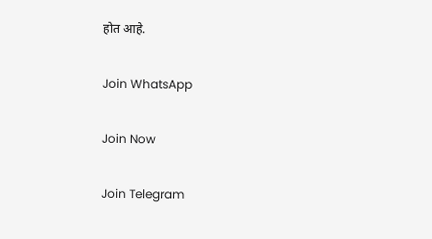होत आहे.

Join WhatsApp

Join Now

Join Telegram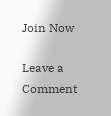Join Now

Leave a Comment